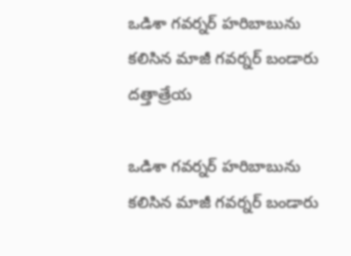ఒడిశా గ‌వ‌ర్న‌ర్‌ హ‌రిబాబును క‌లిసిన మాజీ గ‌వ‌ర్న‌ర్ బండారు ద‌త్తాత్రేయ‌

ఒడిశా గ‌వ‌ర్న‌ర్‌ హ‌రిబాబును క‌లిసిన మాజీ గ‌వ‌ర్న‌ర్ బండారు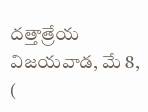ద‌త్తాత్రేయ‌ విజయవాడ, మే 8, (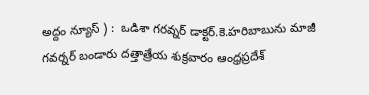అద్దం న్యూస్ ) :  ఒడిశా గ‌ర‌వ్న‌ర్ డాక్ట‌ర్‌.కె.హ‌రిబాబును మాజీ గ‌వ‌ర్న‌ర్ బండారు ద‌త్తాత్రేయ శుక్రవారం ఆంధ్ర‌ప్ర‌దేశ్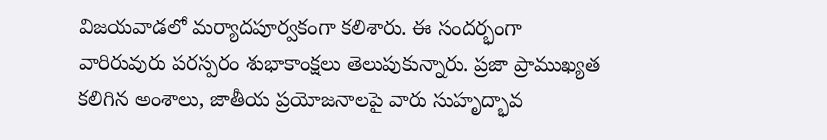విజ‌య‌వాడ‌లో మ‌ర్యాద‌పూర్వ‌కంగా క‌లిశారు. ఈ సందర్భంగా వారిరువురు పరస్పరం శుభాకాంక్షలు తెలుపుకున్నారు. ప్రజా ప్రాముఖ్యత కలిగిన అంశాలు, జాతీయ ప్రయోజనాలపై వారు సుహృద్భావ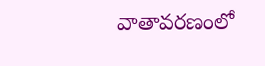వాతావరణంలో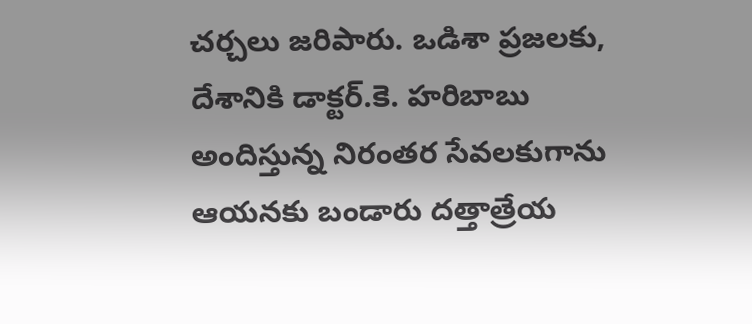చర్చలు జరిపారు. ఒడిశా ప్రజలకు, దేశానికి డాక్ట‌ర్‌.కె. హరిబాబు అందిస్తున్న నిరంతర సేవలకుగాను ఆయ‌న‌కు బండారు దత్తాత్రేయ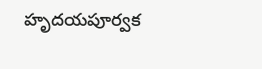హృదయపూర్వక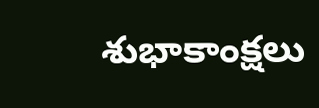శుభాకాంక్షలు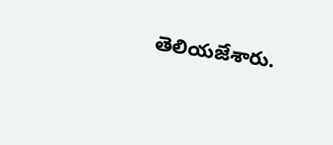తెలియజేశారు.